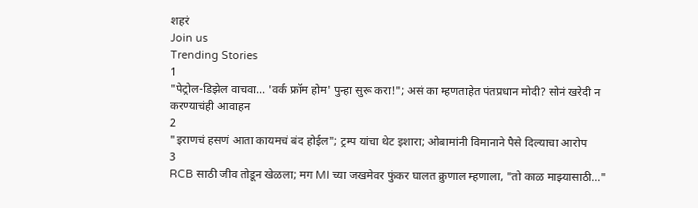शहरं
Join us
Trending Stories
1
"पेट्रोल-डिझेल वाचवा... 'वर्क फ्रॉम होम' पुन्हा सुरू करा!"; असं का म्हणताहेत पंतप्रधान मोदी? सोनं खरेदी न करण्याचंही आवाहन
2
"इराणचं हसणं आता कायमचं बंद होईल"; ट्रम्प यांचा थेट इशारा; ओबामांनी विमानाने पैसे दिल्याचा आरोप
3
RCB साठी जीव तोडून खेळला; मग MI च्या जखमेवर फुंकर घालत क्रुणाल म्हणाला, "तो काळ माझ्यासाठी…"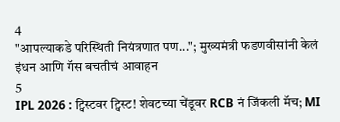4
"आपल्याकडे परिस्थिती नियंत्रणात पण..."; मुख्यमंत्री फडणवीसांनी केलं इंधन आणि गॅस बचतीचं आवाहन
5
IPL 2026 : ट्विस्टवर ट्विस्ट! शेवटच्या चेंडूवर RCB नं जिंकली मॅच; MI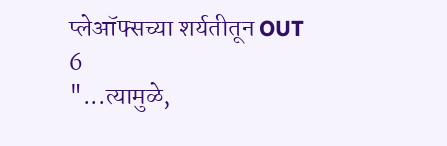प्लेऑफ्सच्या शर्यतीतून OUT
6
"...त्यामुळे,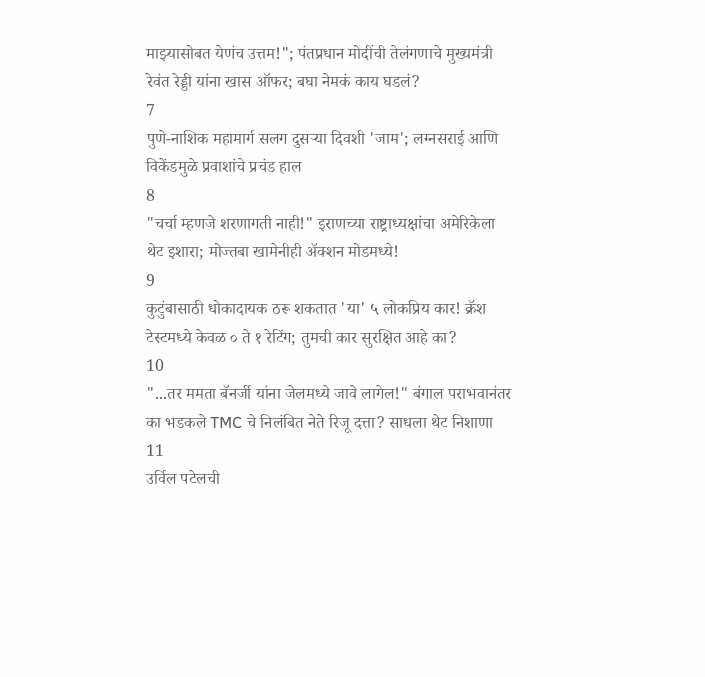माझ्यासोबत येणंच उत्तम!"; पंतप्रधान मोदींची तेलंगणाचे मुख्यमंत्री रेवंत रेड्डी यांना खास ऑफर; बघा नेमकं काय घडलं?
7
पुणे-नाशिक महामार्ग सलग दुसऱ्या दिवशी 'जाम'; लग्नसराई आणि विकेंडमुळे प्रवाशांचे प्रचंड हाल
8
"चर्चा म्हणजे शरणागती नाही!" इराणच्या राष्ट्राध्यक्षांचा अमेरिकेला थेट इशारा; मोज्तबा खामेनीही अ‍ॅक्शन मोडमध्ये!
9
कुटुंबासाठी धोकादायक ठरू शकतात 'या' ५ लोकप्रिय कार! क्रॅश टेस्टमध्ये केवळ ० ते १ रेटिंग; तुमची कार सुरक्षित आहे का?
10
"...तर ममता बॅनर्जी यांना जेलमध्ये जावे लागेल!" बंगाल पराभवानंतर का भडकले TMC चे निलंबित नेते रिजू दत्ता? साधला थेट निशाणा
11
उर्विल पटेलची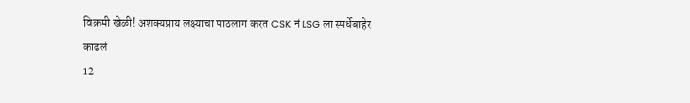विक्रमी खेळी! अशक्यप्राय लक्ष्याचा पाठलाग करत CSK नं LSG ला स्पर्धेबाहेर काढलं
12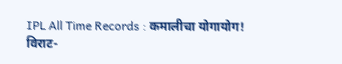IPL All Time Records : कमालीचा योगायोग! विराट-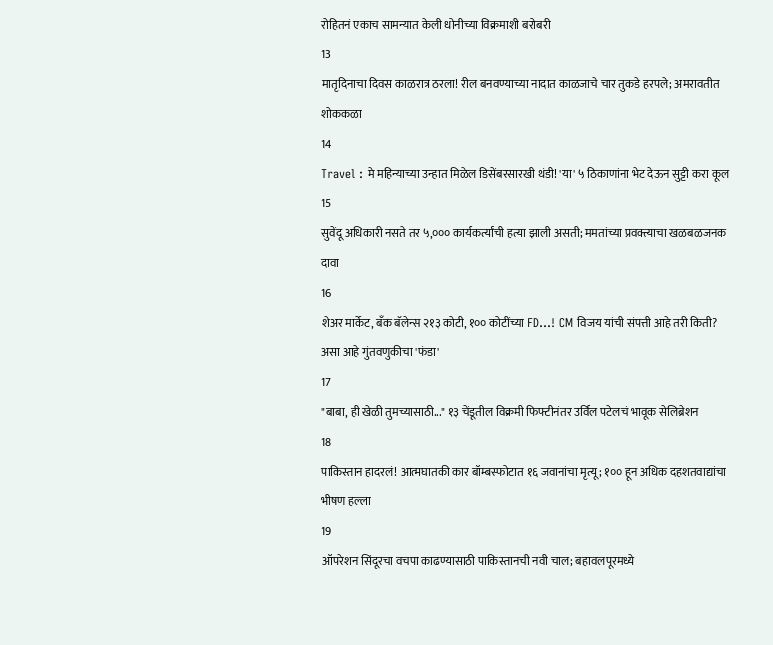रोहितनं एकाच सामन्यात केली धोनीच्या विक्रमाशी बरोबरी
13
मातृदिनाचा दिवस काळरात्र ठरला! रील बनवण्याच्या नादात काळजाचे चार तुकडे हरपले; अमरावतीत शोककळा
14
Travel : मे महिन्याच्या उन्हात मिळेल डिसेंबरसारखी थंडी! 'या' ५ ठिकाणांना भेट देऊन सुट्टी करा कूल
15
सुवेंदू अधिकारी नसते तर ५,००० कार्यकर्त्यांची हत्या झाली असती; ममतांच्या प्रवक्त्याचा खळबळजनक दावा
16
शेअर मार्केट, बँक बॅलेन्स २१३ कोटी, १०० कोटींच्या FD...! CM विजय यांची संपत्ती आहे तरी किती? असा आहे गुंतवणुकीचा 'फंडा'
17
"बाबा, ही खेळी तुमच्यासाठी..." १३ चेंडूतील विक्रमी फिफ्टीनंतर उर्विल पटेलचं भावूक सेलिब्रेशन
18
पाकिस्तान हादरलं! आत्मघातकी कार बॉम्बस्फोटात १६ जवानांचा मृत्यू; १०० हून अधिक दहशतवाद्यांचा भीषण हल्ला
19
ऑपरेशन सिंदूरचा वचपा काढण्यासाठी पाकिस्तानची नवी चाल; बहावलपूरमध्ये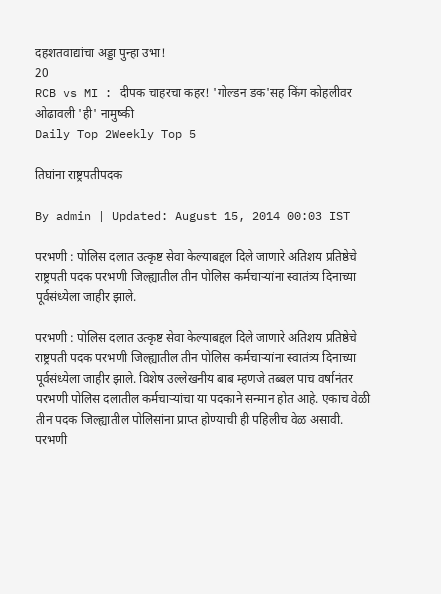दहशतवाद्यांचा अड्डा पुन्हा उभा!
20
RCB vs MI : दीपक चाहरचा कहर! 'गोल्डन डक'सह किंग कोहलीवर ओढावली 'ही' नामुष्की
Daily Top 2Weekly Top 5

तिघांना राष्ट्रपतीपदक

By admin | Updated: August 15, 2014 00:03 IST

परभणी : पोलिस दलात उत्कृष्ट सेवा केल्याबद्दल दिले जाणारे अतिशय प्रतिष्ठेचे राष्ट्रपती पदक परभणी जिल्ह्यातील तीन पोलिस कर्मचाऱ्यांना स्वातंत्र्य दिनाच्या पूर्वसंध्येला जाहीर झाले.

परभणी : पोलिस दलात उत्कृष्ट सेवा केल्याबद्दल दिले जाणारे अतिशय प्रतिष्ठेचे राष्ट्रपती पदक परभणी जिल्ह्यातील तीन पोलिस कर्मचाऱ्यांना स्वातंत्र्य दिनाच्या पूर्वसंध्येला जाहीर झाले. विशेष उल्लेखनीय बाब म्हणजे तब्बल पाच वर्षानंतर परभणी पोलिस दलातील कर्मचाऱ्यांचा या पदकाने सन्मान होत आहे. एकाच वेळी तीन पदक जिल्ह्यातील पोलिसांना प्राप्त होण्याची ही पहिलीच वेळ असावी.
परभणी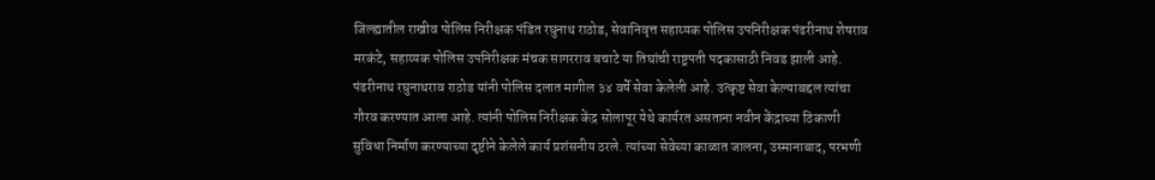जिल्ह्यातील राखीव पोलिस निरीक्षक पंडित रघुनाथ राठोड, सेवानिवृत्त सहाय्यक पोलिस उपनिरीक्षक पंढरीनाथ शेषराव मरकंटे, सहाय्यक पोलिस उपनिरीक्षक मंचक सागरराव बचाटे या तिघांची राष्ट्रपती पदकासाठी निवड झाली आहे. पंढरीनाथ रघुनाथराव राठोड यांनी पोलिस दलात मागील ३४ वर्षे सेवा केलेली आहे. उत्कृष्ट सेवा केल्याबद्दल त्यांचा गौरव करण्यात आला आहे. त्यांनी पोलिस निरीक्षक केंद्र सोलापूर येथे कार्यरत असताना नवीन केंद्राच्या ठिकाणी सुविधा निर्माण करण्याच्या दृष्टीने केलेले कार्य प्रशंसनीय ठरले. त्यांच्या सेवेच्या काळात जालना, उस्मानाबाद, परभणी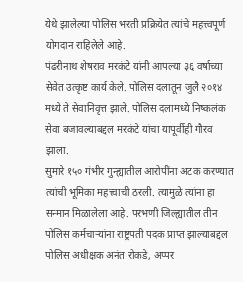येथे झालेल्या पोलिस भरती प्रक्रियेत त्यांचे महत्त्वपूर्ण योगदान राहिलेले आहे.
पंढरीनाथ शेषराव मरकंटे यांनी आपल्या ३६ वर्षाच्या सेवेत उत्कृष्ट कार्य केले. पोलिस दलातून जुलै २०१४ मध्ये ते सेवानिवृत्त झाले. पोलिस दलामध्ये निष्कलंक सेवा बजावल्याबद्दल मरकंटे यांचा यापूर्वीही गौरव झाला.
सुमारे १५० गंभीर गुन्ह्यातील आरोपींना अटक करण्यात त्यांची भूमिका महत्त्वाची ठरली. त्यामुळे त्यांना हा सन्मान मिळालेला आहे. परभणी जिल्ह्यातील तीन पोलिस कर्मचाऱ्यांना राष्ट्रपती पदक प्राप्त झाल्याबद्दल पोलिस अधीक्षक अनंत रोकडे, अप्पर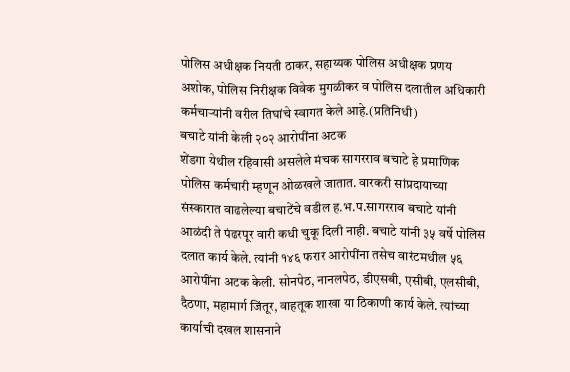पोलिस अधीक्षक नियती ठाकर, सहाय्यक पोलिस अधीक्षक प्रणय अशोक, पोलिस निरीक्षक विवेक मुगळीकर व पोलिस दलातील अधिकारी कर्मचाऱ्यांनी वरील तिघांचे स्वागत केले आहे.(प्रतिनिधी)
बचाटे यांनी केली २०२ आरोपींना अटक
शेंडगा येथील रहिवासी असलेले मंचक सागरराव बचाटे हे प्रमाणिक पोलिस कर्मचारी म्हणून ओळखले जातात. वारकरी सांप्रदायाच्या संस्कारात वाढलेल्या बचाटेंचे वडील ह.भ.प.सागरराव बचाटे यांनी आळंदी ते पंढरपूर वारी कधी चुकू दिली नाही. बचाटे यांनी ३५ वर्षे पोलिस दलात कार्य केले. त्यांनी १४६ फरार आरोपींना तसेच वारंटमधील ५६ आरोपींना अटक केली. सोनपेठ, नानलपेठ, डीएसबी, एसीबी, एलसीबी, दैठणा, महामार्ग जिंतूर, वाहतूक शाखा या ठिकाणी कार्य केले. त्यांच्या कार्याची दखल शासनाने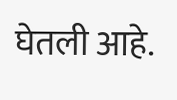घेतली आहे.